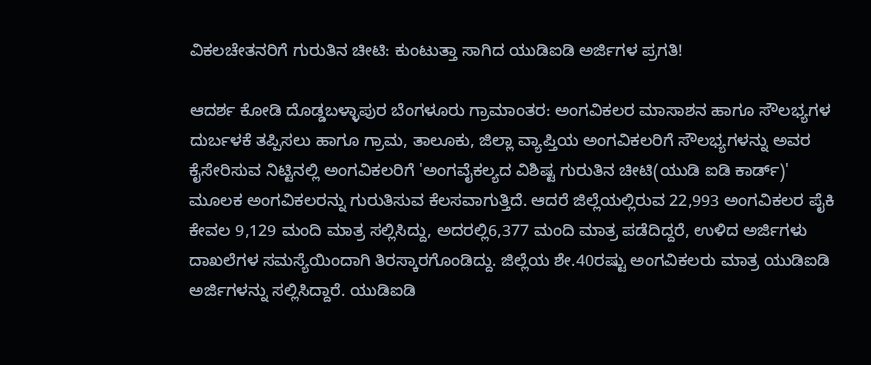ವಿಕಲಚೇತನರಿಗೆ ಗುರುತಿನ ಚೀಟಿ: ಕುಂಟುತ್ತಾ ಸಾಗಿದ ಯುಡಿಐಡಿ ಅರ್ಜಿಗಳ ಪ್ರಗತಿ!

ಆದರ್ಶ ಕೋಡಿ ದೊಡ್ಡಬಳ್ಳಾಪುರ ಬೆಂಗಳೂರು ಗ್ರಾಮಾಂತರ: ಅಂಗವಿಕಲರ ಮಾಸಾಶನ ಹಾಗೂ ಸೌಲಭ್ಯಗಳ ದುರ್ಬಳಕೆ ತಪ್ಪಿಸಲು ಹಾಗೂ ಗ್ರಾಮ, ತಾಲೂಕು, ಜಿಲ್ಲಾ ವ್ಯಾಪ್ತಿಯ ಅಂಗವಿಕಲರಿಗೆ ಸೌಲಭ್ಯಗಳನ್ನು ಅವರ ಕೈಸೇರಿಸುವ ನಿಟ್ಟಿನಲ್ಲಿ ಅಂಗವಿಕಲರಿಗೆ 'ಅಂಗವೈಕಲ್ಯದ ವಿಶಿಷ್ಟ ಗುರುತಿನ ಚೀಟಿ(ಯುಡಿ ಐಡಿ ಕಾರ್ಡ್‌)' ಮೂಲಕ ಅಂಗವಿಕಲರನ್ನು ಗುರುತಿಸುವ ಕೆಲಸವಾಗುತ್ತಿದೆ. ಆದರೆ ಜಿಲ್ಲೆಯಲ್ಲಿರುವ 22,993 ಅಂಗವಿಕಲರ ಪೈಕಿ ಕೇವಲ 9,129 ಮಂದಿ ಮಾತ್ರ ಸಲ್ಲಿಸಿದ್ದು, ಅದರಲ್ಲಿ6,377 ಮಂದಿ ಮಾತ್ರ ಪಡೆದಿದ್ದರೆ, ಉಳಿದ ಅರ್ಜಿಗಳು ದಾಖಲೆಗಳ ಸಮಸ್ಯೆಯಿಂದಾಗಿ ತಿರಸ್ಕಾರಗೊಂಡಿದ್ದು. ಜಿಲ್ಲೆಯ ಶೇ.40ರಷ್ಟು ಅಂಗವಿಕಲರು ಮಾತ್ರ ಯುಡಿಐಡಿ ಅರ್ಜಿಗಳನ್ನು ಸಲ್ಲಿಸಿದ್ದಾರೆ. ಯುಡಿಐಡಿ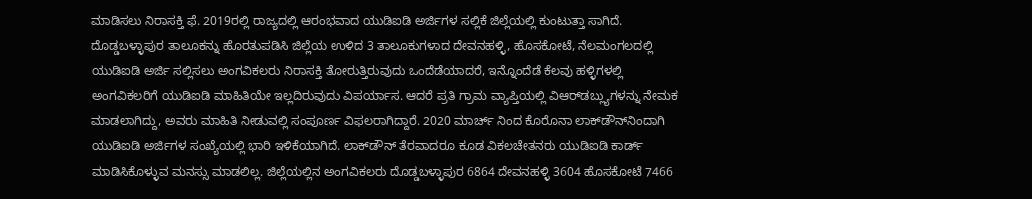ಮಾಡಿಸಲು ನಿರಾಸಕ್ತಿ ಫೆ. 2019ರಲ್ಲಿ ರಾಜ್ಯದಲ್ಲಿ ಆರಂಭವಾದ ಯುಡಿಐಡಿ ಅರ್ಜಿಗಳ ಸಲ್ಲಿಕೆ ಜಿಲ್ಲೆಯಲ್ಲಿ ಕುಂಟುತ್ತಾ ಸಾಗಿದೆ. ದೊಡ್ಡಬಳ್ಳಾಪುರ ತಾಲೂಕನ್ನು ಹೊರತುಪಡಿಸಿ ಜಿಲ್ಲೆಯ ಉಳಿದ 3 ತಾಲೂಕುಗಳಾದ ದೇವನಹಳ್ಳಿ, ಹೊಸಕೋಟೆ, ನೆಲಮಂಗಲದಲ್ಲಿ ಯುಡಿಐಡಿ ಅರ್ಜಿ ಸಲ್ಲಿಸಲು ಅಂಗವಿಕಲರು ನಿರಾಸಕ್ತಿ ತೋರುತ್ತಿರುವುದು ಒಂದೆಡೆಯಾದರೆ, ಇನ್ನೊಂದೆಡೆ ಕೆಲವು ಹಳ್ಳಿಗಳಲ್ಲಿ ಅಂಗವಿಕಲರಿಗೆ ಯುಡಿಐಡಿ ಮಾಹಿತಿಯೇ ಇಲ್ಲದಿರುವುದು ವಿಪರ್ಯಾಸ. ಆದರೆ ಪ್ರತಿ ಗ್ರಾಮ ವ್ಯಾಪ್ತಿಯಲ್ಲಿ ವಿಆರ್‌ಡಬ್ಲ್ಯುಗಳನ್ನು ನೇಮಕ ಮಾಡಲಾಗಿದ್ದು, ಅವರು ಮಾಹಿತಿ ನೀಡುವಲ್ಲಿ ಸಂಪೂರ್ಣ ವಿಫಲರಾಗಿದ್ದಾರೆ. 2020 ಮಾರ್ಚ್ ನಿಂದ ಕೊರೊನಾ ಲಾಕ್‌ಡೌನ್‌ನಿಂದಾಗಿ ಯುಡಿಐಡಿ ಅರ್ಜಿಗಳ ಸಂಖ್ಯೆಯಲ್ಲಿ ಭಾರಿ ಇಳಿಕೆಯಾಗಿದೆ. ಲಾಕ್‌ಡೌನ್‌ ತೆರವಾದರೂ ಕೂಡ ವಿಕಲಚೇತನರು ಯುಡಿಐಡಿ ಕಾರ್ಡ್‌ ಮಾಡಿಸಿಕೊಳ್ಳುವ ಮನಸ್ಸು ಮಾಡಲಿಲ್ಲ. ಜಿಲ್ಲೆಯಲ್ಲಿನ ಅಂಗವಿಕಲರು ದೊಡ್ಡಬಳ್ಳಾಪುರ 6864 ದೇವನಹಳ್ಳಿ 3604 ಹೊಸಕೋಟೆ 7466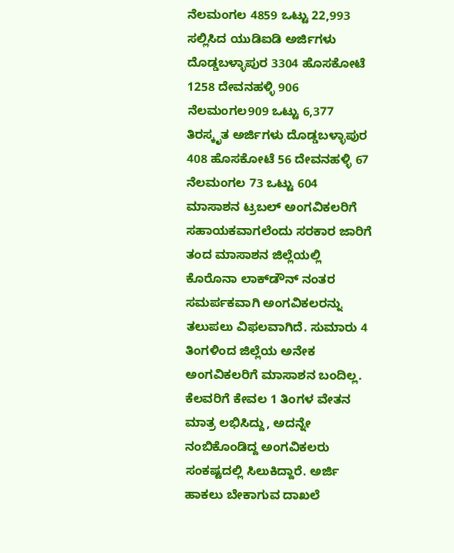ನೆಲಮಂಗಲ 4859 ಒಟ್ಟು 22,993 ಸಲ್ಲಿಸಿದ ಯುಡಿಐಡಿ ಅರ್ಜಿಗಳು ದೊಡ್ಡಬಳ್ಳಾಪುರ 3304 ಹೊಸಕೋಟೆ 1258 ದೇವನಹಳ್ಳಿ 906 ನೆಲಮಂಗಲ909 ಒಟ್ಟು 6,377 ತಿರಸ್ಕೃತ ಅರ್ಜಿಗಳು ದೊಡ್ಡಬಳ್ಳಾಪುರ 408 ಹೊಸಕೋಟೆ 56 ದೇವನಹಳ್ಳಿ 67 ನೆಲಮಂಗಲ 73 ಒಟ್ಟು 604 ಮಾಸಾಶನ ಟ್ರಬಲ್‌ ಅಂಗವಿಕಲರಿಗೆ ಸಹಾಯಕವಾಗಲೆಂದು ಸರಕಾರ ಜಾರಿಗೆ ತಂದ ಮಾಸಾಶನ ಜಿಲ್ಲೆಯಲ್ಲಿ ಕೊರೊನಾ ಲಾಕ್‌ಡೌನ್‌ ನಂತರ ಸಮರ್ಪಕವಾಗಿ ಅಂಗವಿಕಲರನ್ನು ತಲುಪಲು ವಿಫಲವಾಗಿದೆ. ಸುಮಾರು 4 ತಿಂಗಳಿಂದ ಜಿಲ್ಲೆಯ ಅನೇಕ ಅಂಗವಿಕಲರಿಗೆ ಮಾಸಾಶನ ಬಂದಿಲ್ಲ. ಕೆಲವರಿಗೆ ಕೇವಲ 1 ತಿಂಗಳ ವೇತನ ಮಾತ್ರ ಲಭಿಸಿದ್ದು, ಅದನ್ನೇ ನಂಬಿಕೊಂಡಿದ್ದ ಅಂಗವಿಕಲರು ಸಂಕಷ್ಟದಲ್ಲಿ ಸಿಲುಕಿದ್ದಾರೆ. ಅರ್ಜಿ ಹಾಕಲು ಬೇಕಾಗುವ ದಾಖಲೆ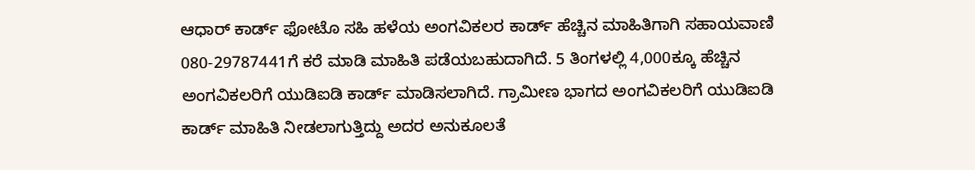ಆಧಾರ್‌ ಕಾರ್ಡ್‌ ಫೋಟೊ ಸಹಿ ಹಳೆಯ ಅಂಗವಿಕಲರ ಕಾರ್ಡ್ ಹೆಚ್ಚಿನ ಮಾಹಿತಿಗಾಗಿ ಸಹಾಯವಾಣಿ 080-29787441ಗೆ ಕರೆ ಮಾಡಿ ಮಾಹಿತಿ ಪಡೆಯಬಹುದಾಗಿದೆ. 5 ತಿಂಗಳಲ್ಲಿ 4,000ಕ್ಕೂ ಹೆಚ್ಚಿನ ಅಂಗವಿಕಲರಿಗೆ ಯುಡಿಐಡಿ ಕಾರ್ಡ್‌ ಮಾಡಿಸಲಾಗಿದೆ. ಗ್ರಾಮೀಣ ಭಾಗದ ಅಂಗವಿಕಲರಿಗೆ ಯುಡಿಐಡಿ ಕಾರ್ಡ್‌ ಮಾಹಿತಿ ನೀಡಲಾಗುತ್ತಿದ್ದು ಅದರ ಅನುಕೂಲತೆ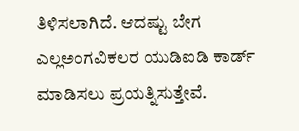ತಿಳಿಸಲಾಗಿದೆ. ಆದಷ್ಟು ಬೇಗ ಎಲ್ಲಅಂಗವಿಕಲರ ಯುಡಿಐಡಿ ಕಾರ್ಡ್‌ ಮಾಡಿಸಲು ಪ್ರಯತ್ನಿಸುತ್ತೇವೆ.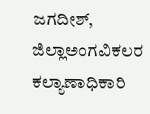ಜಗದೀಶ್‌, ಜಿಲ್ಲಾಅಂಗವಿಕಲರ ಕಲ್ಯಾಣಾಧಿಕಾರಿ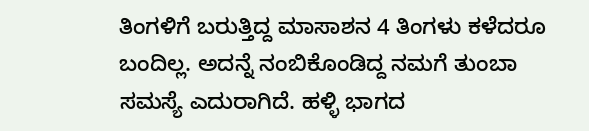ತಿಂಗಳಿಗೆ ಬರುತ್ತಿದ್ದ ಮಾಸಾಶನ 4 ತಿಂಗಳು ಕಳೆದರೂ ಬಂದಿಲ್ಲ. ಅದನ್ನೆ ನಂಬಿಕೊಂಡಿದ್ದ ನಮಗೆ ತುಂಬಾ ಸಮಸ್ಯೆ ಎದುರಾಗಿದೆ. ಹಳ್ಳಿ ಭಾಗದ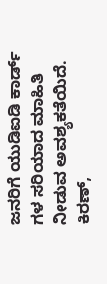ಜನರಿಗೆ ಯುಡಿಐಡಿ ಕಾರ್ಡ್‌ ಗಳ ಸರಿಯಾದ ಮಾಹಿತಿ ನೀಡುವ ಅವಶ್ಯಕತೆಯಿದೆ. ಕಿರಣ್‌,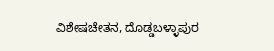ವಿಶೇಷಚೇತನ, ದೊಡ್ಡಬಳ್ಳಾಪುರ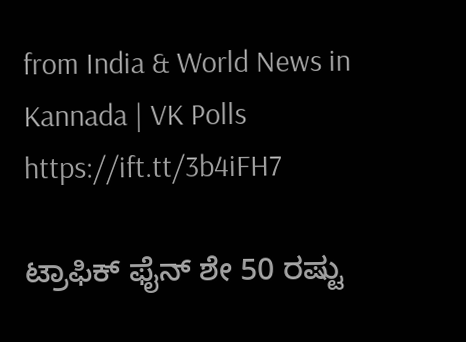from India & World News in Kannada | VK Polls https://ift.tt/3b4iFH7

ಟ್ರಾಫಿಕ್‌ ಫೈನ್‌ ಶೇ 50 ರಷ್ಟು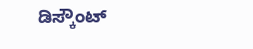ಡಿಸ್ಕೌಂಟ್‌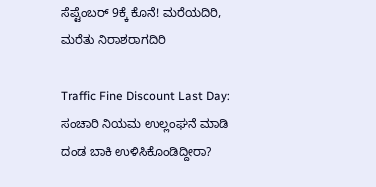ಸೆಪ್ಟೆಂಬರ್‌ 9ಕ್ಕೆ ಕೊನೆ! ಮರೆಯದಿರಿ, ಮರೆತು ನಿರಾಶರಾಗದಿರಿ

Traffic Fine Discount Last Day: ಸಂಚಾರಿ ನಿಯಮ ಉಲ್ಲಂಘನೆ ಮಾಡಿ ದಂಡ ಬಾಕಿ ಉಳಿಸಿಕೊಂಡಿದ್ದೀರಾ?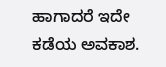ಹಾಗಾದರೆ ಇದೇ ಕಡೆಯ ಅವಕಾಶ.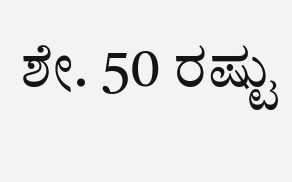ಶೇ. 50 ರಷ್ಟು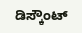ಡಿಸ್ಕೌಂಟ್‌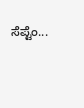ಸೆಪ್ಟೆಂ...